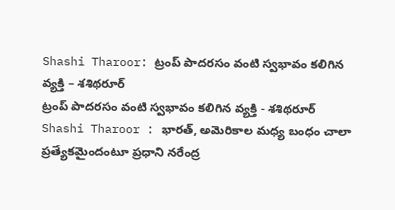Shashi Tharoor: ట్రంప్ పాదరసం వంటి స్వభావం కలిగిన వ్యక్తి – శశిథరూర్
ట్రంప్ పాదరసం వంటి స్వభావం కలిగిన వ్యక్తి - శశిథరూర్
Shashi Tharoor : భారత్, అమెరికాల మధ్య బంధం చాలా ప్రత్యేకమైందంటూ ప్రధాని నరేంద్ర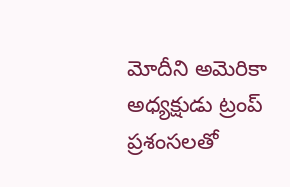మోదీని అమెరికా అధ్యక్షుడు ట్రంప్ ప్రశంసలతో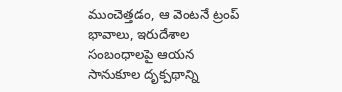ముంచెత్తడం, ఆ వెంటనే ట్రంప్ భావాలు, ఇరుదేశాల సంబంధాలపై ఆయన సానుకూల దృక్పథాన్ని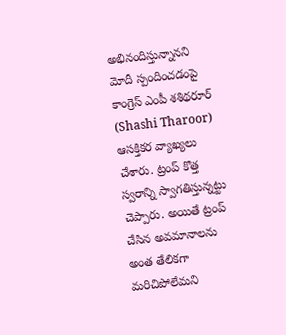అభినందిస్తున్నానని మోదీ స్పందించడంపై కాంగ్రెస్ ఎంపీ శశిథరూర్ (Shashi Tharoor) ఆసక్తికర వ్యాఖ్యలు చేశారు. ట్రంప్ కొత్త స్వరాన్ని స్వాగతిస్తున్నట్టు చెప్పారు. అయితే ట్రంప్ చేసిన అవమానాలను అంత తేలికగా మరిచిపోలేమని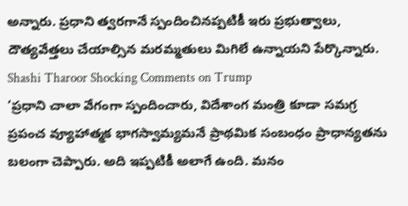అన్నారు. ప్రధాని త్వరగానే స్పందించినప్పటికీ ఇరు ప్రభుత్వాలు, దౌత్యవేత్తలు చేయాల్సిన మరమ్మతులు మిగిలే ఉన్నాయని పేర్కొన్నారు.
Shashi Tharoor Shocking Comments on Trump
‘ప్రధాని చాలా వేగంగా స్పందించారు, విదేశాంగ మంత్రి కూడా సమగ్ర ప్రపంచ వ్యూహాత్మక భాగస్వామ్యమనే ప్రాథమిక సంబంధం ప్రాధాన్యతను బలంగా చెప్పారు. అది ఇప్పటికీ అలాగే ఉంది. మనం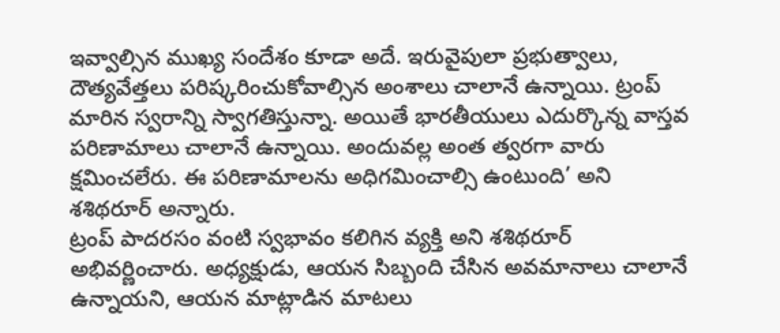ఇవ్వాల్సిన ముఖ్య సందేశం కూడా అదే. ఇరువైపులా ప్రభుత్వాలు, దౌత్యవేత్తలు పరిష్కరించుకోవాల్సిన అంశాలు చాలానే ఉన్నాయి. ట్రంప్ మారిన స్వరాన్ని స్వాగతిస్తున్నా. అయితే భారతీయులు ఎదుర్కొన్న వాస్తవ పరిణామాలు చాలానే ఉన్నాయి. అందువల్ల అంత త్వరగా వారు క్షమించలేరు. ఈ పరిణామాలను అధిగమించాల్సి ఉంటుంది’ అని శశిథరూర్ అన్నారు.
ట్రంప్ పాదరసం వంటి స్వభావం కలిగిన వ్యక్తి అని శశిథరూర్ అభివర్ణించారు. అధ్యక్షుడు, ఆయన సిబ్బంది చేసిన అవమానాలు చాలానే ఉన్నాయని, ఆయన మాట్లాడిన మాటలు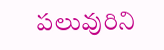పలువురిని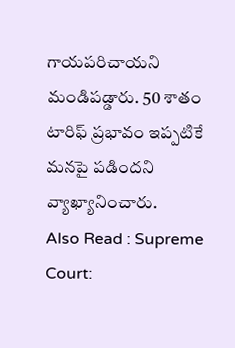గాయపరిచాయని మండిపడ్డారు. 50 శాతం టారిఫ్ ప్రభావం ఇప్పటికే మనపై పడిందని వ్యాఖ్యానించారు.
Also Read : Supreme Court: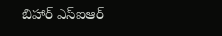బిహార్ ఎస్ఐఆర్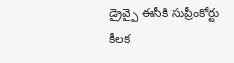డ్రైవ్పై ఈసీకి సుప్రీంకోర్టు కీలక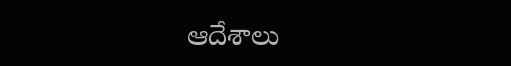ఆదేశాలు